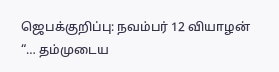ஜெபக்குறிப்பு: நவம்பர் 12 வியாழன்
“… தம்முடைய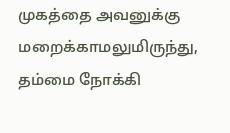முகத்தை அவனுக்கு மறைக்காமலுமிருந்து, தம்மை நோக்கி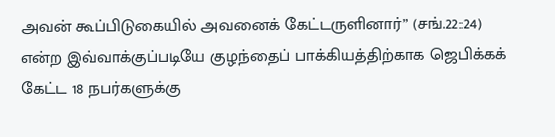அவன் கூப்பிடுகையில் அவனைக் கேட்டருளினார்” (சங்.22::24) என்ற இவ்வாக்குப்படியே குழந்தைப் பாக்கியத்திற்காக ஜெபிக்கக் கேட்ட 18 நபர்களுக்கு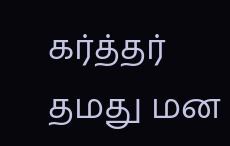கர்த்தர் தமது மன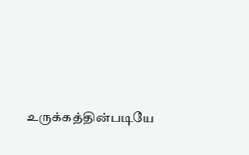உருக்கத்தின்படியே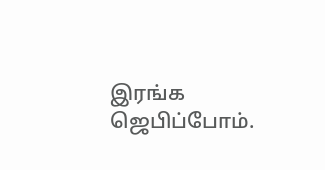இரங்க ஜெபிப்போம்.